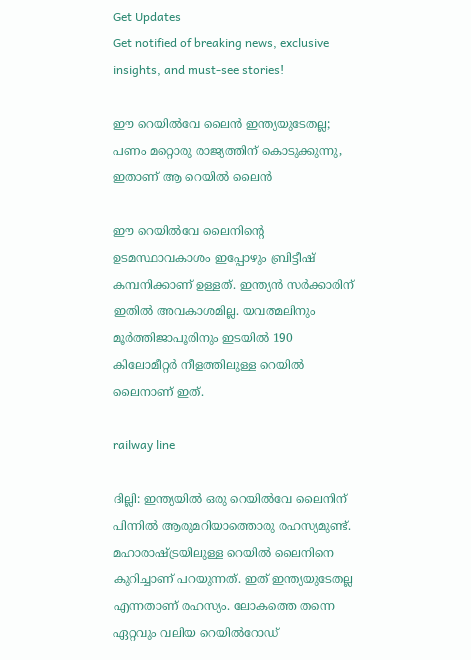Get Updates
Get notified of breaking news, exclusive insights, and must-see stories!

ഈ റെയില്‍വേ ലൈന്‍ ഇന്ത്യയുടേതല്ല; പണം മറ്റൊരു രാജ്യത്തിന് കൊടുക്കുന്നു, ഇതാണ് ആ റെയില്‍ ലൈന്‍

ഈ റെയില്‍വേ ലൈനിന്റെ ഉടമസ്ഥാവകാശം ഇപ്പോഴും ബ്രിട്ടീഷ് കമ്പനിക്കാണ് ഉള്ളത്. ഇന്ത്യന്‍ സര്‍ക്കാരിന് ഇതില്‍ അവകാശമില്ല. യവത്മലിനും മൂര്‍ത്തിജാപൂരിനും ഇടയില്‍ 190 കിലോമീറ്റര്‍ നീളത്തിലുള്ള റെയില്‍ ലൈനാണ് ഇത്.

railway line

ദില്ലി: ഇന്ത്യയില്‍ ഒരു റെയില്‍വേ ലൈനിന് പിന്നില്‍ ആരുമറിയാത്തൊരു രഹസ്യമുണ്ട്. മഹാരാഷ്ട്രയിലുള്ള റെയില്‍ ലൈനിനെ കുറിച്ചാണ് പറയുന്നത്. ഇത് ഇന്ത്യയുടേതല്ല എന്നതാണ് രഹസ്യം. ലോകത്തെ തന്നെ ഏറ്റവും വലിയ റെയില്‍റോഡ്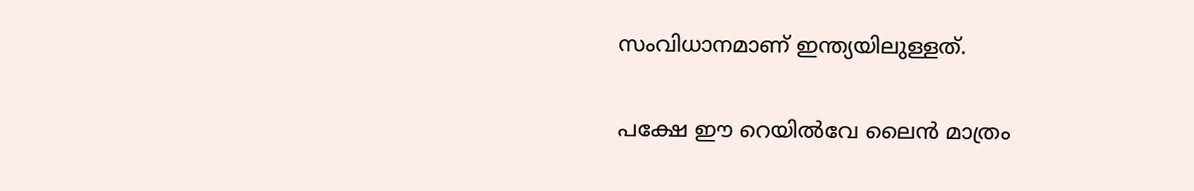സംവിധാനമാണ് ഇന്ത്യയിലുള്ളത്.

പക്ഷേ ഈ റെയില്‍വേ ലൈന്‍ മാത്രം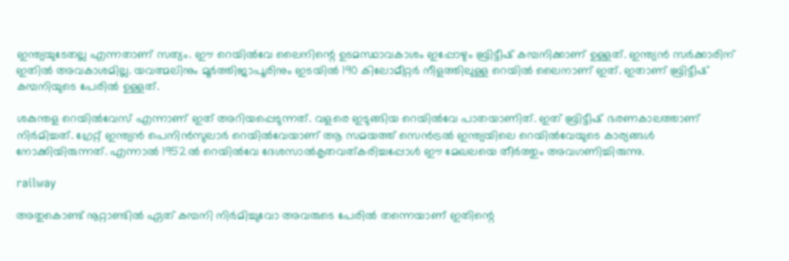ഇന്ത്യയുടേതല്ല എന്നതാണ് സത്യം. ഈ റെയില്‍വേ ലൈനിന്റെ ഉടമസ്ഥാവകാശം ഇപ്പോഴും ബ്രിട്ടീഷ് കമ്പനിക്കാണ് ഉള്ളത്. ഇന്ത്യന്‍ സര്‍ക്കാരിന് ഇതില്‍ അവകാശമില്ല. യവത്മലിനും മൂര്‍ത്തിജാപൂരിനും ഇടയില്‍ 190 കിലോമീറ്റര്‍ നീളത്തിലുള്ള റെയില്‍ ലൈനാണ് ഇത്. ഇതാണ് ബ്രിട്ടീഷ് കമ്പനിയുടെ പേരില്‍ ഉള്ളത്.

ശകുന്തള റെയില്‍വേസ് എന്നാണ് ഇത് അറിയപ്പെടുന്നത്. വളരെ ഇടുങ്ങിയ റെയില്‍വേ പാതയാണിത്. ഇത് ബ്രിട്ടീഷ് ഭരണകാലത്താണ് നിര്‍മിച്ചത്. ഗ്രേറ്റ് ഇന്ത്യന്‍ പെനിന്‍സുലാര്‍ റെയില്‍വേയാണ് ആ സമയത്ത് സെന്‍ട്രല്‍ ഇന്ത്യയിലെ റെയില്‍വേയുടെ കാര്യങ്ങള്‍ നോക്കിയിരുന്നത്. എന്നാല്‍ 1952ല്‍ റെയില്‍വേ ദേശസാല്‍കൃതവത്കരിച്ചപ്പോള്‍ ഈ മേഖലയെ തീര്‍ത്തും അവഗണിച്ചിരുന്നു.

railway

അതുകൊണ്ട് നൂറ്റാണ്ടില്‍ ഏത് കമ്പനി നിര്‍മിച്ചുവോ അവരുടെ പേരില്‍ തന്നെയാണ് ഇതിന്റെ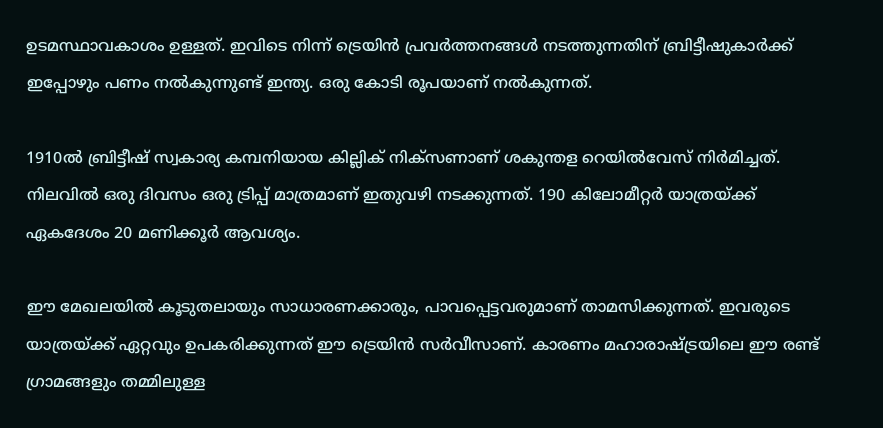ഉടമസ്ഥാവകാശം ഉള്ളത്. ഇവിടെ നിന്ന് ട്രെയിന്‍ പ്രവര്‍ത്തനങ്ങള്‍ നടത്തുന്നതിന് ബ്രിട്ടീഷുകാര്‍ക്ക് ഇപ്പോഴും പണം നല്‍കുന്നുണ്ട് ഇന്ത്യ. ഒരു കോടി രൂപയാണ് നല്‍കുന്നത്.

1910ല്‍ ബ്രിട്ടീഷ് സ്വകാര്യ കമ്പനിയായ കില്ലിക് നിക്‌സണാണ് ശകുന്തള റെയില്‍വേസ് നിര്‍മിച്ചത്. നിലവില്‍ ഒരു ദിവസം ഒരു ട്രിപ്പ് മാത്രമാണ് ഇതുവഴി നടക്കുന്നത്. 190 കിലോമീറ്റര്‍ യാത്രയ്ക്ക് ഏകദേശം 20 മണിക്കൂര്‍ ആവശ്യം.

ഈ മേഖലയില്‍ കൂടുതലായും സാധാരണക്കാരും, പാവപ്പെട്ടവരുമാണ് താമസിക്കുന്നത്. ഇവരുടെ യാത്രയ്ക്ക് ഏറ്റവും ഉപകരിക്കുന്നത് ഈ ട്രെയിന്‍ സര്‍വീസാണ്. കാരണം മഹാരാഷ്ട്രയിലെ ഈ രണ്ട് ഗ്രാമങ്ങളും തമ്മിലുള്ള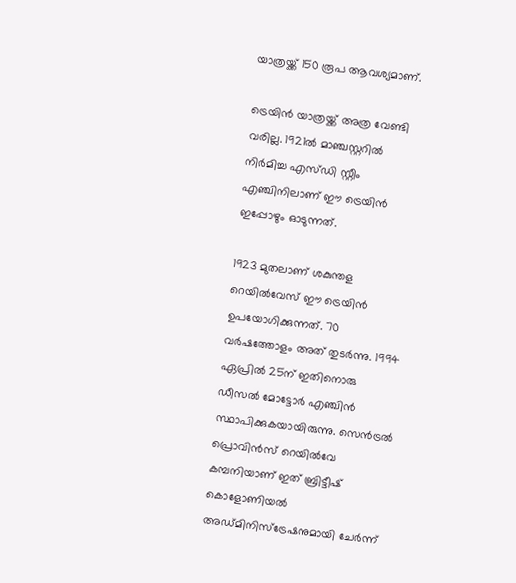യാത്രയ്ക്ക് 150 രൂപ ആവശ്യമാണ്.

ട്രെയിന്‍ യാത്രയ്ക്ക് അത്ര വേണ്ടി വരില്ല. 1921ല്‍ മാഞ്ചസ്റ്ററില്‍ നിര്‍മിച്ച എസ്ഡി സ്റ്റീം എഞ്ചിനിലാണ് ഈ ട്രെയിന്‍ ഇപ്പോഴും ഓടുന്നത്.

1923 മുതലാണ് ശകുന്തള റെയില്‍വേസ് ഈ ട്രെയിന്‍ ഉപയോഗിക്കുന്നത്. 70 വര്‍ഷത്തോളം അത് തുടര്‍ന്നു. 1994 ഏപ്രില്‍ 25ന് ഇതിനൊരു ഡീസല്‍ മോട്ടോര്‍ എഞ്ചിന്‍ സ്ഥാപിക്കുകയായിരുന്നു. സെന്‍ട്രല്‍ പ്രൊവിന്‍സ് റെയില്‍വേ കമ്പനിയാണ് ഇത് ബ്രിട്ടീഷ് കൊളോണിയല്‍ അഡ്മിനിസ്‌ട്രേഷനുമായി ചേര്‍ന്ന്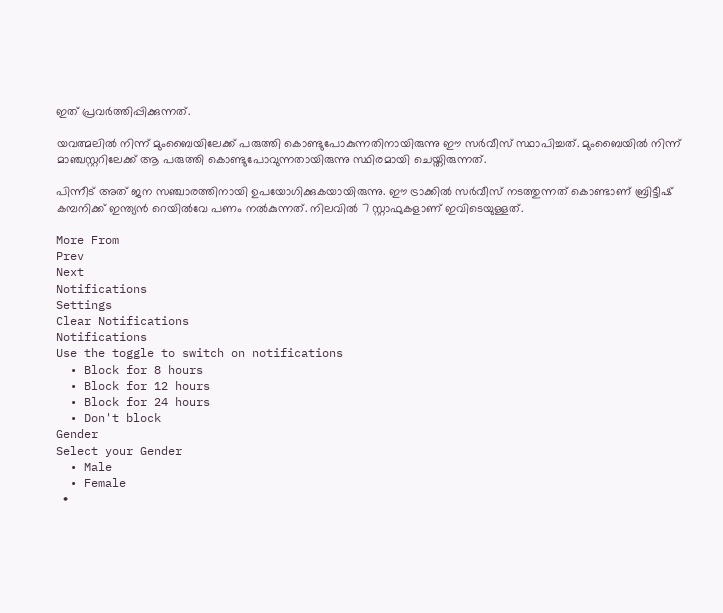ഇത് പ്രവര്‍ത്തിപ്പിക്കുന്നത്.

യവത്മലില്‍ നിന്ന് മുംബൈയിലേക്ക് പരുത്തി കൊണ്ടുപോകുന്നതിനായിരുന്നു ഈ സര്‍വീസ് സ്ഥാപിച്ചത്. മുംബൈയില്‍ നിന്ന് മാഞ്ചസ്റ്ററിലേക്ക് ആ പരുത്തി കൊണ്ടുപോവുന്നതായിരുന്നു സ്ഥിരമായി ചെയ്തിരുന്നത്.

പിന്നീട് അത് ജന സഞ്ചാരത്തിനായി ഉപയോഗിക്കുകയായിരുന്നു. ഈ ട്രാക്കില്‍ സര്‍വീസ് നടത്തുന്നത് കൊണ്ടാണ് ബ്രിട്ടീഷ് കമ്പനിക്ക് ഇന്ത്യന്‍ റെയില്‍വേ പണം നല്‍കുന്നത്. നിലവില്‍ 7 സ്റ്റാഫുകളാണ് ഇവിടെയുള്ളത്.

More From
Prev
Next
Notifications
Settings
Clear Notifications
Notifications
Use the toggle to switch on notifications
  • Block for 8 hours
  • Block for 12 hours
  • Block for 24 hours
  • Don't block
Gender
Select your Gender
  • Male
  • Female
  •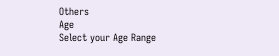Others
Age
Select your Age Range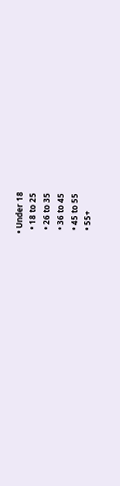• Under 18
  • 18 to 25
  • 26 to 35
  • 36 to 45
  • 45 to 55
  • 55+